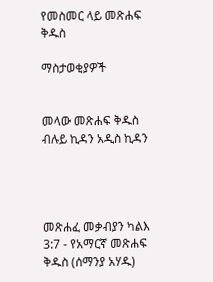የመስመር ላይ መጽሐፍ ቅዱስ

ማስታወቂያዎች


መላው መጽሐፍ ቅዱስ ብሉይ ኪዳን አዲስ ኪዳን




መጽሐፈ መቃብያን ካልእ 3:7 - የአማርኛ መጽሐፍ ቅዱስ (ሰማንያ አሃዱ)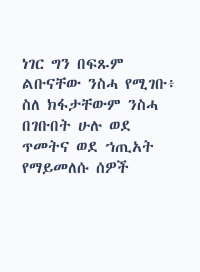ነገር ግን በፍጹም ልቡናቸው ንስሓ የሚገቡ፥ ስለ ክፋታቸውም ንስሓ በገቡበት ሁሉ ወደ ጥመትና ወደ ኀጢአት የማይመለሱ ሰዎች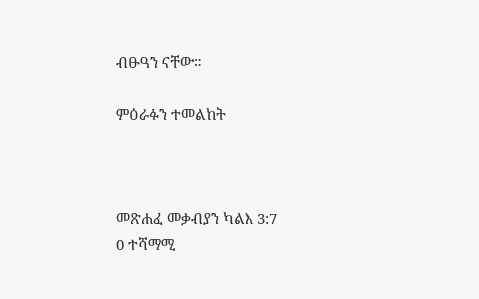ብፁዓን ናቸው።

ምዕራፉን ተመልከት



መጽሐፈ መቃብያን ካልእ 3:7
0 ተሻማሚ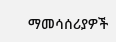ማመሳሰሪያዎች